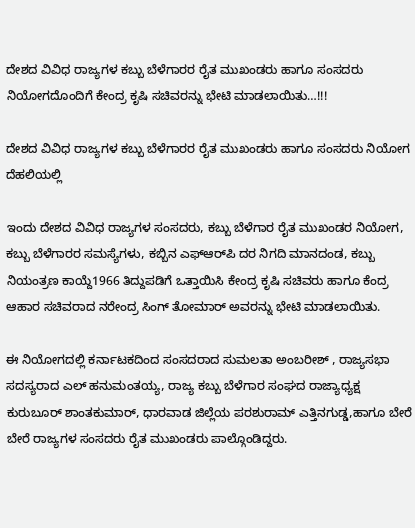ದೇಶದ ವಿವಿಧ ರಾಜ್ಯಗಳ ಕಬ್ಬು ಬೆಳೆಗಾರರ ರೈತ ಮುಖಂಡರು ಹಾಗೂ ಸಂಸದರು ನಿಯೋಗದೊಂದಿಗೆ ಕೇಂದ್ರ ಕೃಷಿ ಸಚಿವರನ್ನು ಭೇಟಿ ಮಾಡಲಾಯಿತು…!!!

ದೇಶದ ವಿವಿಧ ರಾಜ್ಯಗಳ ಕಬ್ಬು ಬೆಳೆಗಾರರ ರೈತ ಮುಖಂಡರು ಹಾಗೂ ಸಂಸದರು ನಿಯೋಗ ದೆಹಲಿಯಲ್ಲಿ

ಇಂದು ದೇಶದ ವಿವಿಧ ರಾಜ್ಯಗಳ ಸಂಸದರು, ಕಬ್ಬು ಬೆಳೆಗಾರ ರೈತ ಮುಖಂಡರ ನಿಯೋಗ, ಕಬ್ಬು ಬೆಳೆಗಾರರ ಸಮಸ್ಯೆಗಳು, ಕಬ್ಬಿನ ಎಫ್‌ಆರ್‌ಪಿ ದರ ನಿಗದಿ ಮಾನದಂಡ, ಕಬ್ಬು ನಿಯಂತ್ರಣ ಕಾಯ್ದೆ1966 ತಿದ್ದುಪಡಿಗೆ ಒತ್ತಾಯಿಸಿ ಕೇಂದ್ರ ಕೃಷಿ ಸಚಿವರು ಹಾಗೂ ಕೆಂದ್ರ ಆಹಾರ ಸಚಿವರಾದ ನರೇಂದ್ರ ಸಿಂಗ್ ತೋಮಾರ್ ಅವರನ್ನು ಭೇಟಿ ಮಾಡಲಾಯಿತು.

ಈ ನಿಯೋಗದಲ್ಲಿ ಕರ್ನಾಟಕದಿಂದ ಸಂಸದರಾದ ಸುಮಲತಾ ಅಂಬರೀಶ್ , ರಾಜ್ಯಸಭಾ ಸದಸ್ಯರಾದ ಎಲ್ ಹನುಮಂತಯ್ಯ, ರಾಜ್ಯ ಕಬ್ಬು ಬೆಳೆಗಾರ ಸಂಘದ ರಾಜ್ಯಾಧ್ಯಕ್ಷ ಕುರುಬೂರ್ ಶಾಂತಕುಮಾರ್, ಧಾರವಾಡ ಜಿಲ್ಲೆಯ ಪರಶುರಾಮ್ ಎತ್ತಿನಗುಡ್ಡ,ಹಾಗೂ ಬೇರೆ ಬೇರೆ ರಾಜ್ಯಗಳ ಸಂಸದರು ರೈತ ಮುಖಂಡರು ಪಾಲ್ಗೊಂಡಿದ್ದರು.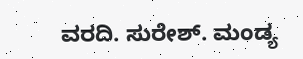ವರದಿ. ಸುರೇಶ್. ಮಂಡ್ಯ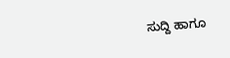ಸುದ್ದಿ ಹಾಗೂ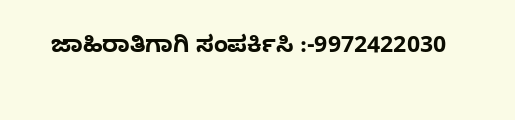ಜಾಹಿರಾತಿಗಾಗಿ ಸಂಪರ್ಕಿಸಿ :-9972422030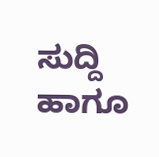ಸುದ್ದಿ ಹಾಗೂ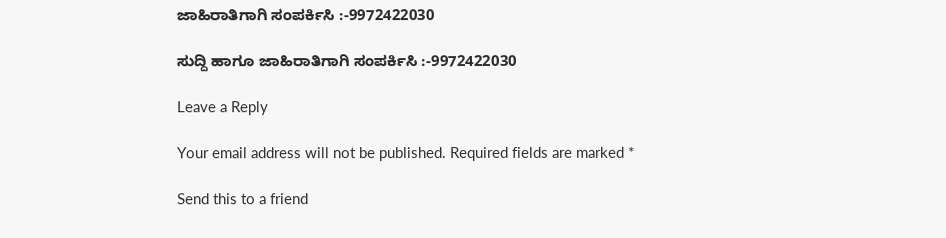ಜಾಹಿರಾತಿಗಾಗಿ ಸಂಪರ್ಕಿಸಿ :-9972422030

ಸುದ್ದಿ ಹಾಗೂ ಜಾಹಿರಾತಿಗಾಗಿ ಸಂಪರ್ಕಿಸಿ :-9972422030

Leave a Reply

Your email address will not be published. Required fields are marked *

Send this to a friend